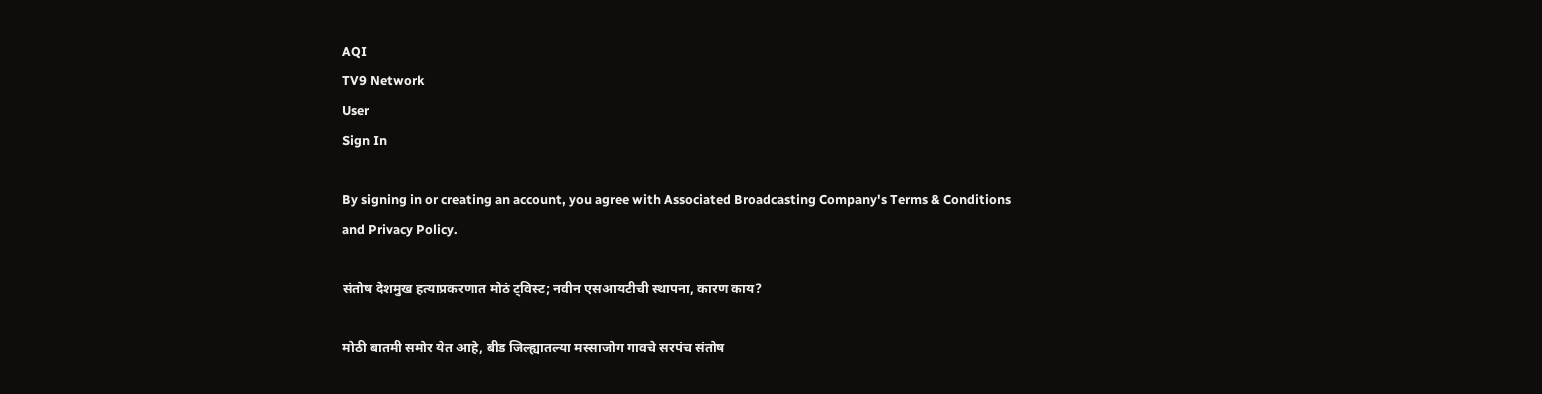AQI
TV9 Network
User
Sign In

By signing in or creating an account, you agree with Associated Broadcasting Company's Terms & Conditions and Privacy Policy.

संतोष देशमुख हत्याप्रकरणात मोठं ट्विस्ट; नवीन एसआयटीची स्थापना, कारण काय?

मोठी बातमी समोर येत आहे, बीड जिल्ह्यातल्या मस्साजोग गावचे सरपंच संतोष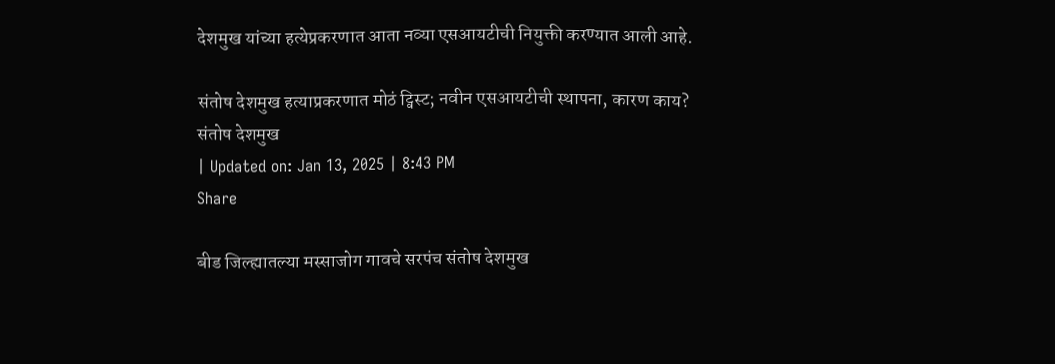देशमुख यांच्या हत्येप्रकरणात आता नव्या एसआयटीची नियुक्ती करण्यात आली आहे.

संतोष देशमुख हत्याप्रकरणात मोठं ट्विस्ट; नवीन एसआयटीची स्थापना, कारण काय?
संतोष देशमुख
| Updated on: Jan 13, 2025 | 8:43 PM
Share

बीड जिल्ह्यातल्या मस्साजोग गावचे सरपंच संतोष देशमुख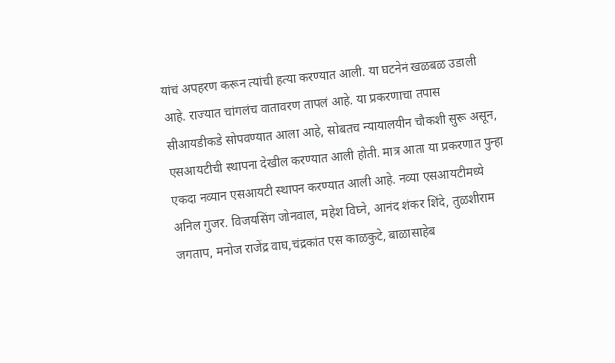यांचं अपहरण करून त्यांची हत्या करण्यात आली. या घटनेनं खळबळ उडाली आहे. राज्यात चांगलंच वातावरण तापलं आहे. या प्रकरणाचा तपास सीआयडीकडे सोपवण्यात आला आहे, सोबतच न्यायालयीन चौकशी सुरू असून, एसआयटीची स्थापना देखील करण्यात आली होती. मात्र आता या प्रकरणात पुन्हा एकदा नव्यान एसआयटी स्थापन करण्यात आली आहे. नव्या एसआयटीमध्ये  अनिल गुजर. विजयसिंग जोनवाल, महेश विघ्ने, आनंद शंकर शिंदे, तुळशीराम जगताप, मनोज राजेंद्र वाघ,चंद्रकांत एस काळकुटे, बाळासाहेब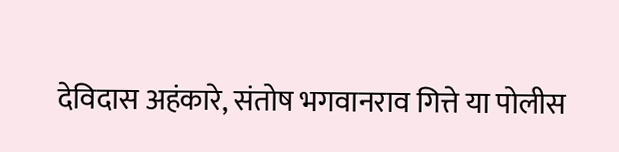देविदास अहंकारे, संतोष भगवानराव गित्ते या पोलीस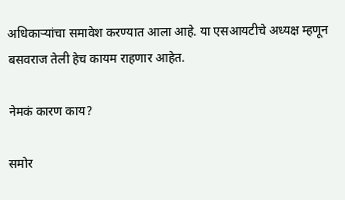अधिकाऱ्यांचा समावेश करण्यात आला आहे. या एसआयटीचे अध्यक्ष म्हणून बसवराज तेली हेच कायम राहणार आहेत.

नेमकं कारण काय?

समोर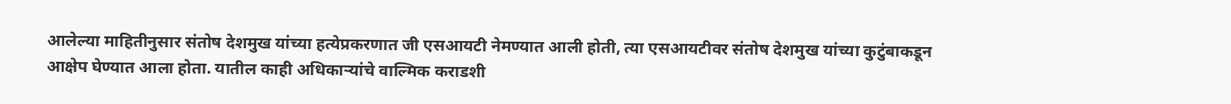आलेल्या माहितीनुसार संतोष देशमुख यांच्या हत्येप्रकरणात जी एसआयटी नेमण्यात आली होती, त्या एसआयटीवर संतोष देशमुख यांच्या कुटुंबाकडून आक्षेप घेण्यात आला होता. यातील काही अधिकाऱ्यांचे वाल्मिक कराडशी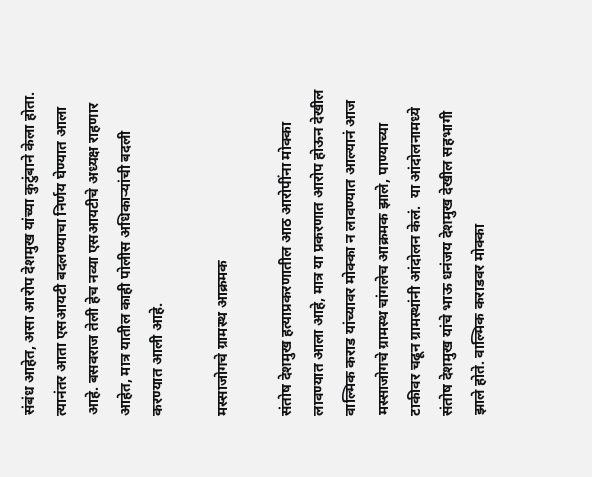संबंध आहेत, असा आरोप देशमुख यांच्या कुटुंबाने केला होता. त्यानंतर आता एसआयटी बदलण्याचा निर्णय घेण्यात आला आहे. बसवराज तेली हेच नव्या एसआयटीचे अध्यक्ष राहणार आहेत, मात्र यातील काही पोलीस अधिकाऱ्यांची बदली करण्यात आली आहे.

मस्साजोगचे ग्रामस्थ आक्रमक

संतोष देशमुख हत्याप्रकरणातील आठ आरोपींना मोक्का लावण्यात आला आहे, मात्र या प्रकरणात आरोप होऊन देखील वाल्मिक कराड यांच्यावर मोक्का न लावण्यात आल्यानं आज मस्साजोगचे ग्रामस्थ चांगलेच आक्रमक झाले, पाण्याच्या टाकीवर चढून ग्रामस्थांनी आंदोलन केलं.  या आंदोलनामध्ये संतोष देशमुख यांचे भाऊ धनंजय देशमुख देखील सहभागी झाले होते. वाल्मिक कराडवर मोक्का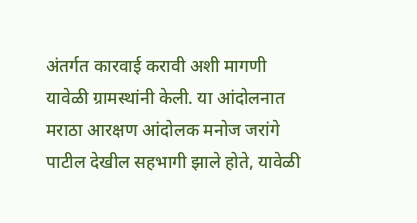अंतर्गत कारवाई करावी अशी मागणी यावेळी ग्रामस्थांनी केली. या आंदोलनात मराठा आरक्षण आंदोलक मनोज जरांगे पाटील देखील सहभागी झाले होते, यावेळी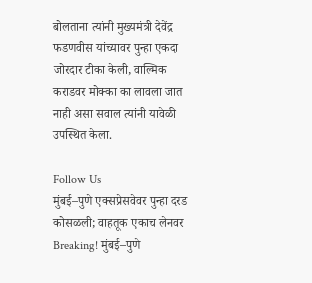बोलताना त्यांनी मुख्यमंत्री देवेंद्र फडणवीस यांच्यावर पुन्हा एकदा जोरदार टीका केली, वाल्मिक कराडवर मोक्का का लावला जात नाही असा सवाल त्यांनी यावेळी उपस्थित केला.

Follow Us
मुंबई–पुणे एक्सप्रेसवेवर पुन्हा दरड कोसळली; वाहतूक एकाच लेनवर
Breaking! मुंबई–पुणे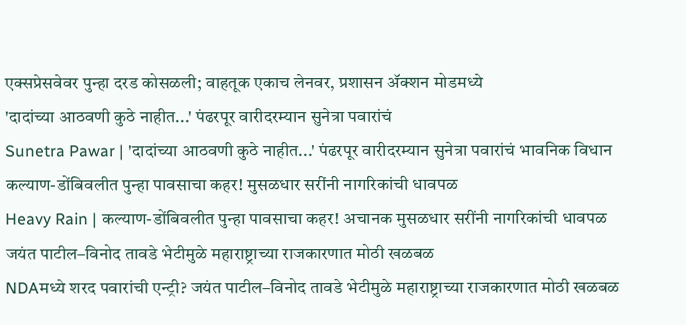एक्सप्रेसवेवर पुन्हा दरड कोसळली; वाहतूक एकाच लेनवर, प्रशासन ॲक्शन मोडमध्ये
'दादांच्या आठवणी कुठे नाहीत...' पंढरपूर वारीदरम्यान सुनेत्रा पवारांचं
Sunetra Pawar | 'दादांच्या आठवणी कुठे नाहीत...' पंढरपूर वारीदरम्यान सुनेत्रा पवारांचं भावनिक विधान
कल्याण-डोंबिवलीत पुन्हा पावसाचा कहर! मुसळधार सरींनी नागरिकांची धावपळ
Heavy Rain | कल्याण-डोंबिवलीत पुन्हा पावसाचा कहर! अचानक मुसळधार सरींनी नागरिकांची धावपळ
जयंत पाटील–विनोद तावडे भेटीमुळे महाराष्ट्राच्या राजकारणात मोठी खळबळ
NDAमध्ये शरद पवारांची एन्ट्री? जयंत पाटील–विनोद तावडे भेटीमुळे महाराष्ट्राच्या राजकारणात मोठी खळबळ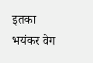इतका भयंकर वेग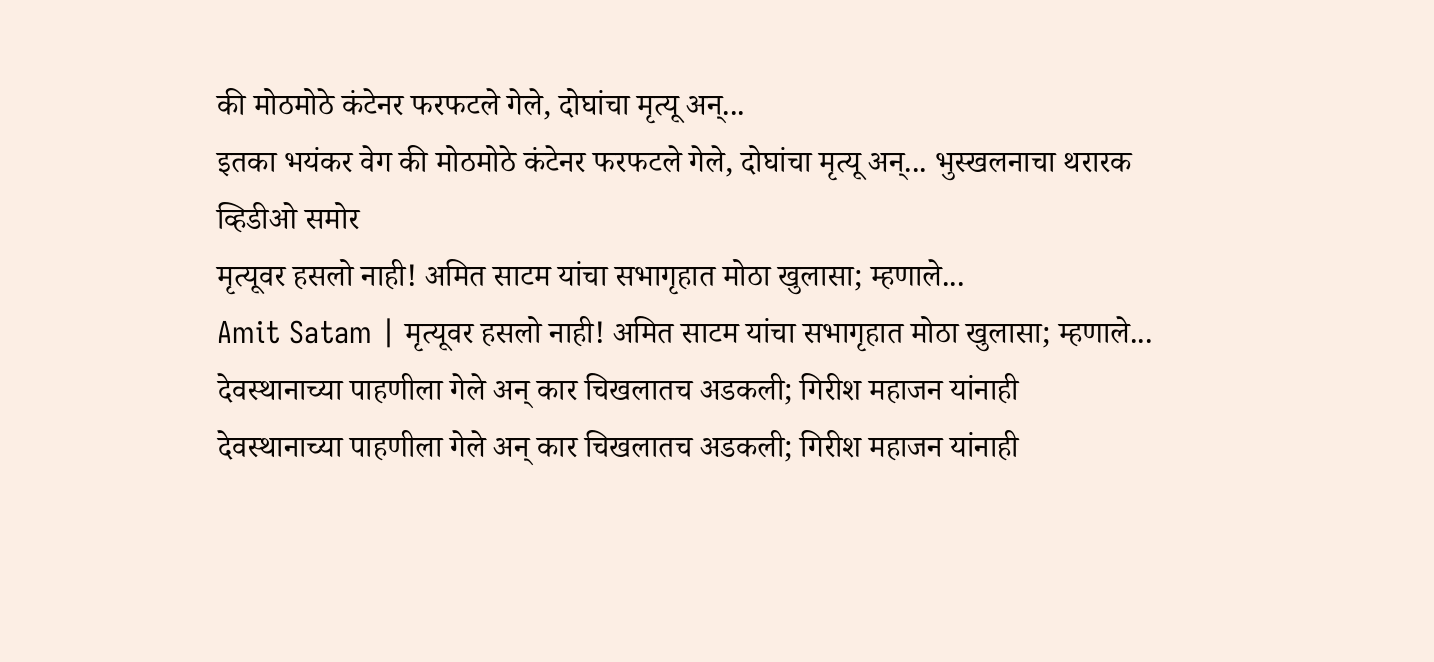की मोठमोठे कंटेनर फरफटले गेले, दोघांचा मृत्यू अन्...
इतका भयंकर वेग की मोठमोठे कंटेनर फरफटले गेले, दोघांचा मृत्यू अन्... भुस्खलनाचा थरारक व्हिडीओ समोर
मृत्यूवर हसलो नाही! अमित साटम यांचा सभागृहात मोठा खुलासा; म्हणाले...
Amit Satam | मृत्यूवर हसलो नाही! अमित साटम यांचा सभागृहात मोठा खुलासा; म्हणाले...
देवस्थानाच्या पाहणीला गेले अन् कार चिखलातच अडकली; गिरीश महाजन यांनाही
देवस्थानाच्या पाहणीला गेले अन् कार चिखलातच अडकली; गिरीश महाजन यांनाही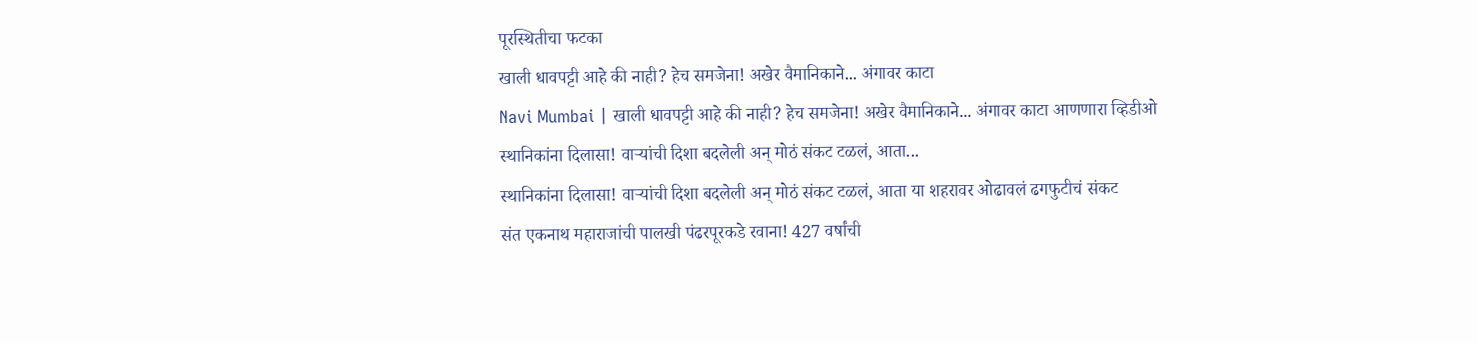पूरस्थितीचा फटका
खाली धावपट्टी आहे की नाही? हेच समजेना! अखेर वैमानिकाने... अंगावर काटा
Navi Mumbai | खाली धावपट्टी आहे की नाही? हेच समजेना! अखेर वैमानिकाने... अंगावर काटा आणणारा व्हिडीओ
स्थानिकांना दिलासा! वाऱ्यांची दिशा बदलेली अन् मोठं संकट टळलं, आता...
स्थानिकांना दिलासा! वाऱ्यांची दिशा बदलेली अन् मोठं संकट टळलं, आता या शहरावर ओढावलं ढगफुटीचं संकट
संत एकनाथ महाराजांची पालखी पंढरपूरकडे रवाना! 427 वर्षांची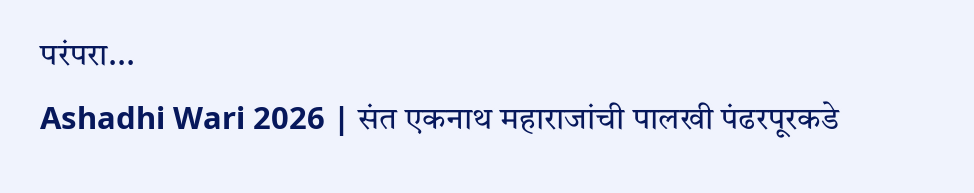परंपरा...
Ashadhi Wari 2026 | संत एकनाथ महाराजांची पालखी पंढरपूरकडे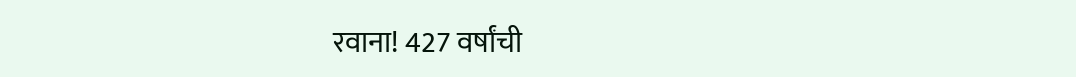रवाना! 427 वर्षांची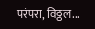परंपरा, विठ्ठल...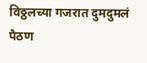विठ्ठलच्या गजरात दुमदुमलं पैठण